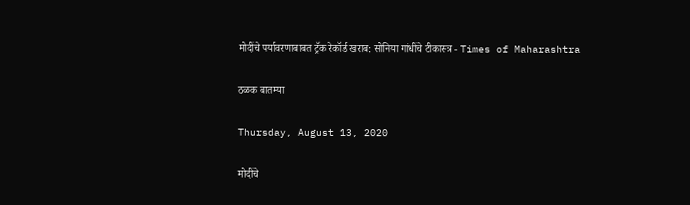मोदींचे पर्यावरणाबाबत ट्रॅक रेकॉर्ड खराब: सोनिया गांधींचे टीकास्त्र - Times of Maharashtra

ठळक बातम्या

Thursday, August 13, 2020

मोदींचे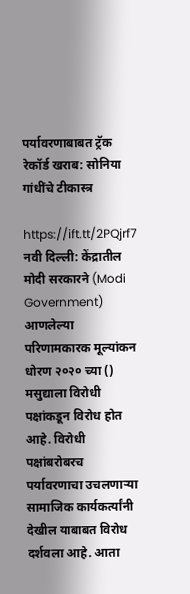पर्यावरणाबाबत ट्रॅक रेकॉर्ड खराब: सोनिया गांधींचे टीकास्त्र

https://ift.tt/2PQjrf7
नवी दिल्ली: केंद्रातील मोदी सरकारने (Modi Government) आणलेल्या परिणामकारक मूल्यांकन धोरण २०२० च्या () मसुद्याला विरोधी पक्षांकडून विरोध होत आहे. विरोधी पक्षांबरोबरच पर्यावरणाचा उचलणाऱ्या सामाजिक कार्यकर्त्यांनी देखील याबाबत विरोध दर्शवला आहे. आता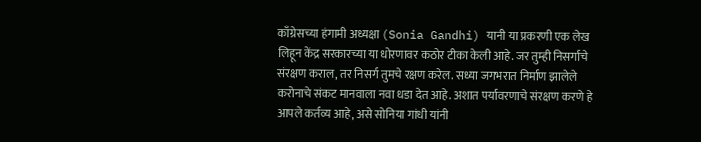काँग्रेसच्या हंगामी अध्यक्षा (Sonia Gandhi) यानी या प्रकरणी एक लेख लिहून केंद्र सरकारच्या या धोरणावर कठोर टीका केली आहे. जर तुम्ही निसर्गाचे संरक्षण कराल, तर निसर्ग तुमचे रक्षण करेल. सध्या जगभरात निर्माण झालेले करोनाचे संकट मानवाला नवा धडा देत आहे. अशात पर्यावरणाचे संरक्षण करणे हे आपले कर्तव्य आहे, असे सोनिया गांधी यांनी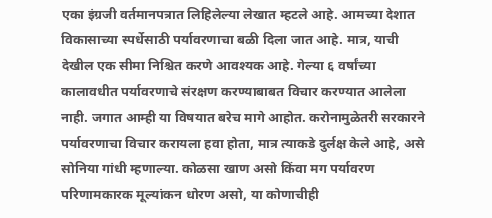एका इंग्रजी वर्तमानपत्रात लिहिलेल्या लेखात म्हटले आहे. आमच्या देशात विकासाच्या स्पर्धेसाठी पर्यावरणाचा बळी दिला जात आहे. मात्र, याची देखील एक सीमा निश्चित करणे आवश्यक आहे. गेल्या ६ वर्षांच्या कालावधीत पर्यावरणाचे संरक्षण करण्याबाबत विचार करण्यात आलेला नाही. जगात आम्ही या विषयात बरेच मागे आहोत. करोनामुळेतरी सरकारने पर्यावरणाचा विचार करायला हवा होता, मात्र त्याकडे दुर्लक्ष केले आहे, असे सोनिया गांधी म्हणाल्या. कोळसा खाण असो किंवा मग पर्यावरण परिणामकारक मूल्यांकन धोरण असो, या कोणाचीही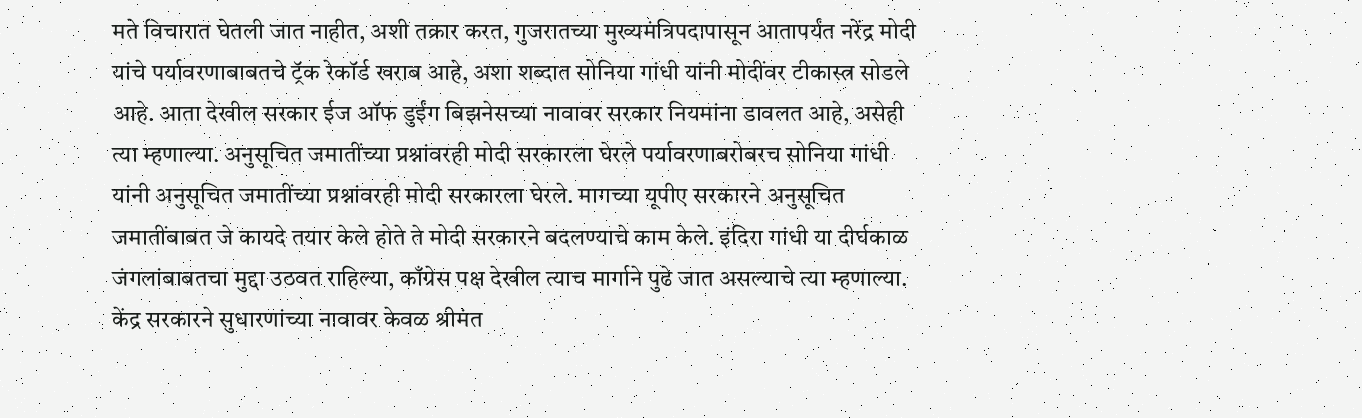मते विचारात घेतली जात नाहीत, अशी तक्रार करत, गुजरातच्या मुख्यमंत्रिपदापासून आतापर्यंत नरेंद्र मोदी यांचे पर्यावरणाबाबतचे ट्रॅक रेकॉर्ड खराब आहे, अशा शब्दात सोनिया गांधी यांनी मोदींवर टीकास्त्र सोडले आहे. आता देखील सरकार ईज ऑफ डुईंग बिझनेसच्या नावावर सरकार नियमांना डावलत आहे, असेही त्या म्हणाल्या. अनुसूचित जमातींच्या प्रश्नांवरही मोदी सरकारला घेरले पर्यावरणाबरोबरच सोनिया गांधी यांनी अनुसूचित जमातींच्या प्रश्नांवरही मोदी सरकारला घेरले. मागच्या यूपीए सरकारने अनुसूचित जमातींबाबत जे कायदे तयार केले होते ते मोदी सरकारने बदलण्याचे काम केले. इंदिरा गांधी या दीर्घकाळ जंगलांबाबतचा मुद्दा उठवत राहिल्या, काँग्रेस पक्ष देखील त्याच मार्गाने पुढे जात असल्याचे त्या म्हणाल्या. केंद्र सरकारने सुधारणांच्या नावावर केवळ श्रीमंत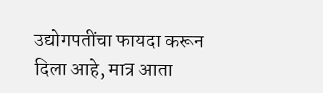उद्योगपतींचा फायदा करून दिला आहे, मात्र आता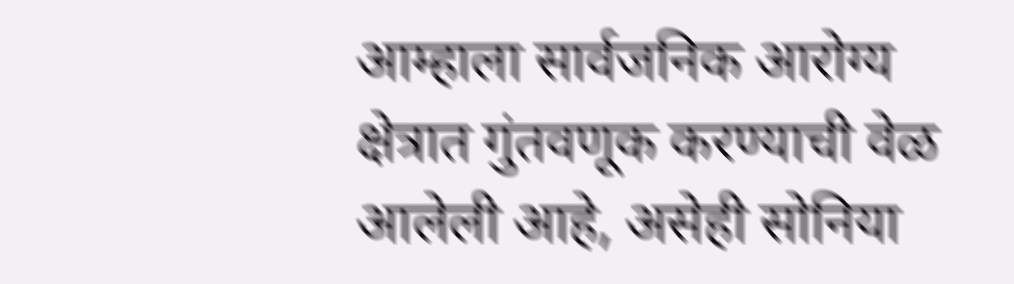आम्हाला सार्वजनिक आरोग्य क्षेत्रात गुंतवणूक करण्याची वेळ आलेली आहे, असेही सोनिया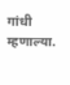गांधी म्हणाल्या.